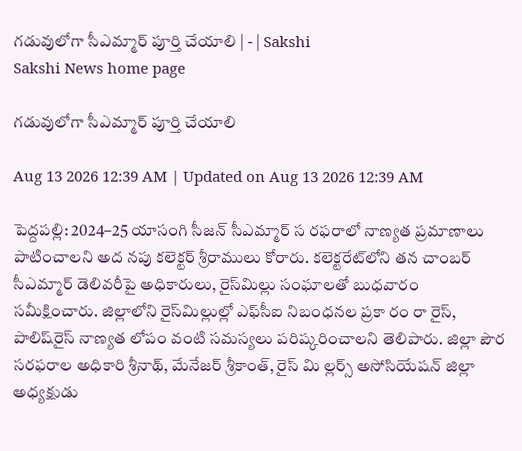గడువులోగా సీఎమ్మార్‌ పూర్తి చేయాలి | - | Sakshi
Sakshi News home page

గడువులోగా సీఎమ్మార్‌ పూర్తి చేయాలి

Aug 13 2026 12:39 AM | Updated on Aug 13 2026 12:39 AM

పెద్దపల్లి: 2024–25 యాసంగి సీజన్‌ సీఎమ్మార్‌ స రఫరాలో నాణ్యత ప్రమాణాలు పాటించాలని అద నపు కలెక్టర్‌ శ్రీరాములు కోరారు. కలెక్టరేట్‌లోని తన చాంబర్‌ సీఎమ్మార్‌ డెలివరీపై అధికారులు, రైస్‌మిల్లు సంఘాలతో బుధవారం సమీక్షించారు. జిల్లాలోని రైస్‌మిల్లుల్లో ఎఫ్‌సీఐ నిబంధనల ప్రకా రం రా రైస్‌, పాలిష్‌రైస్‌ నాణ్యత లోపం వంటి సమస్యలు పరిష్కరించాలని తెలిపారు. జిల్లా పౌర సరఫరాల అధికారి శ్రీనాథ్‌, మేనేజర్‌ శ్రీకాంత్‌, రైస్‌ మి ల్లర్స్‌ అసోసియేషన్‌ జిల్లా అధ్యక్షుడు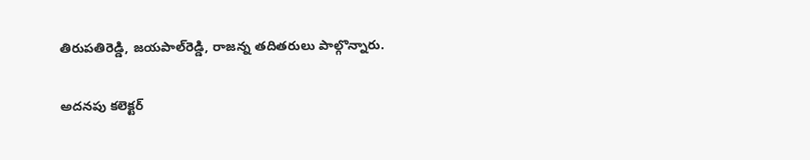తిరుపతిరెడ్డి, జయపాల్‌రెడ్డి, రాజన్న తదితరులు పాల్గొన్నారు.

అదనపు కలెక్టర్‌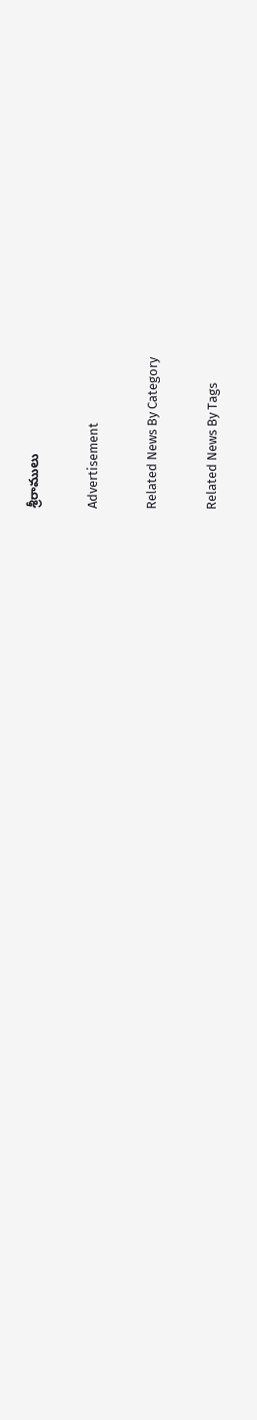శ్రీరాములు

Advertisement

Related News By Category

Related News By Tags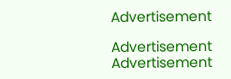Advertisement

Advertisement
Advertisement